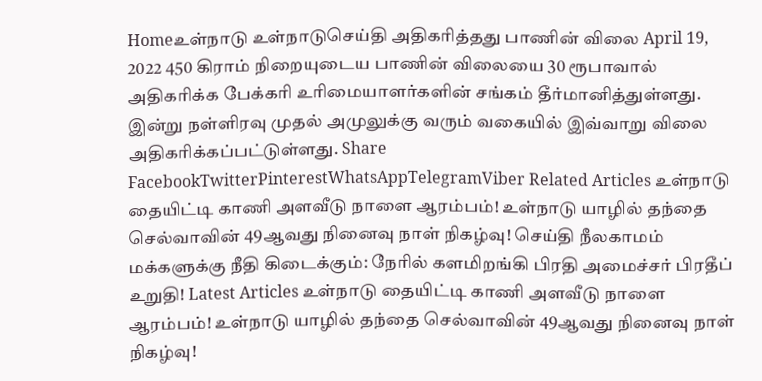Homeஉள்நாடு உள்நாடுசெய்தி அதிகரித்தது பாணின் விலை April 19, 2022 450 கிராம் நிறையுடைய பாணின் விலையை 30 ரூபாவால் அதிகரிக்க பேக்கரி உரிமையாளர்களின் சங்கம் தீர்மானித்துள்ளது. இன்று நள்ளிரவு முதல் அமுலுக்கு வரும் வகையில் இவ்வாறு விலை அதிகரிக்கப்பட்டுள்ளது. Share FacebookTwitterPinterestWhatsAppTelegramViber Related Articles உள்நாடு தையிட்டி காணி அளவீடு நாளை ஆரம்பம்! உள்நாடு யாழில் தந்தை செல்வாவின் 49ஆவது நினைவு நாள் நிகழ்வு! செய்தி நீலகாமம் மக்களுக்கு நீதி கிடைக்கும்: நேரில் களமிறங்கி பிரதி அமைச்சர் பிரதீப் உறுதி! Latest Articles உள்நாடு தையிட்டி காணி அளவீடு நாளை ஆரம்பம்! உள்நாடு யாழில் தந்தை செல்வாவின் 49ஆவது நினைவு நாள் நிகழ்வு!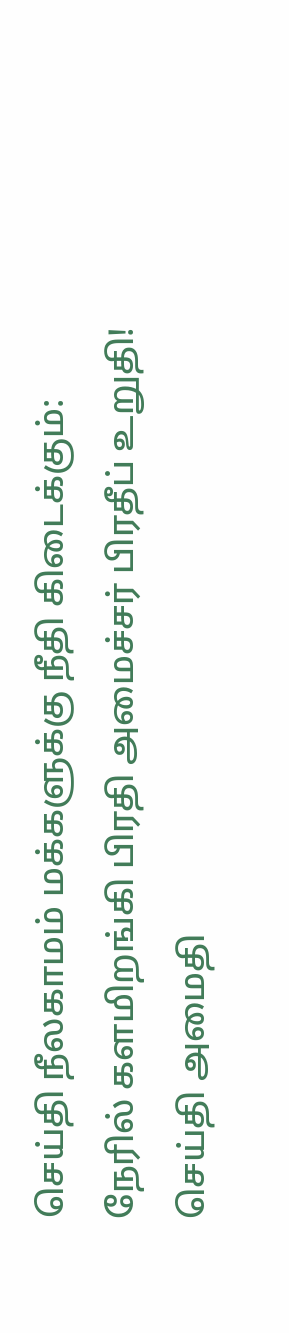செய்தி நீலகாமம் மக்களுக்கு நீதி கிடைக்கும்: நேரில் களமிறங்கி பிரதி அமைச்சர் பிரதீப் உறுதி! செய்தி அமைதி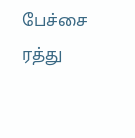பேச்சை ரத்து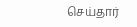செய்தார்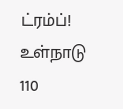ட்ரம்ப்! உள்நாடு 110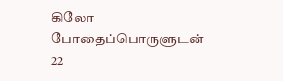கிலோ போதைப்பொருளுடன் 22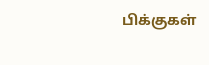பிக்குகள்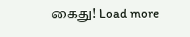கைது! Load more